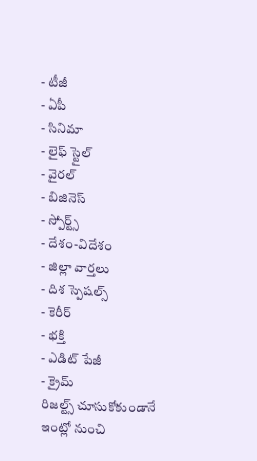- టీజీ
- ఏపీ
- సినిమా
- లైఫ్ స్టైల్
- వైరల్
- బిజినెస్
- స్పోర్ట్స్
- దేశం-విదేశం
- జిల్లా వార్తలు
- దిశ స్పెషల్స్
- కెరీర్
- భక్తి
- ఎడిట్ పేజీ
- క్రైమ్
రిజల్ట్స్ చూసుకోకుండానే ఇంట్లో నుంచి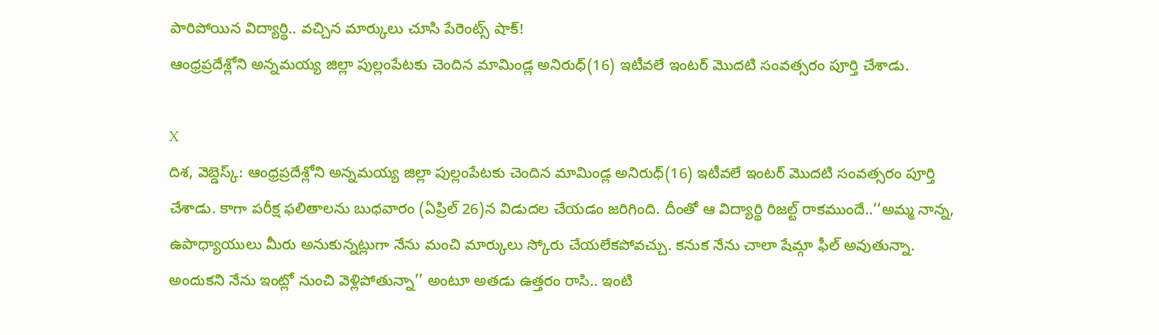పారిపోయిన విద్యార్థి.. వచ్చిన మార్కులు చూసి పేరెంట్స్ షాక్!
ఆంధ్రప్రదేశ్లోని అన్నమయ్య జిల్లా పుల్లంపేటకు చెందిన మామిండ్ల అనిరుధ్(16) ఇటీవలే ఇంటర్ మొదటి సంవత్సరం పూర్తి చేశాడు.

X
దిశ, వెబ్డెస్క్: ఆంధ్రప్రదేశ్లోని అన్నమయ్య జిల్లా పుల్లంపేటకు చెందిన మామిండ్ల అనిరుధ్(16) ఇటీవలే ఇంటర్ మొదటి సంవత్సరం పూర్తి చేశాడు. కాగా పరీక్ష ఫలితాలను బుధవారం (ఏప్రిల్ 26)న విడుదల చేయడం జరిగింది. దీంతో ఆ విద్యార్థి రిజల్ట్ రాకముందే..‘‘అమ్మ నాన్న, ఉపాధ్యాయులు మీరు అనుకున్నట్లుగా నేను మంచి మార్కులు స్కోరు చేయలేకపోవచ్చు. కనుక నేను చాలా షేమ్గా ఫీల్ అవుతున్నా. అందుకని నేను ఇంట్లో నుంచి వెళ్లిపోతున్నా’’ అంటూ అతడు ఉత్తరం రాసి.. ఇంటి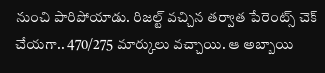నుంచి పారిపోయాడు. రిజల్ట్ వచ్చిన తర్వాత పేరెంట్స్ చెక్ చేయగా.. 470/275 మార్కులు వచ్చాయి. ఆ అబ్బాయి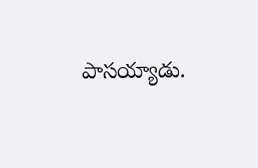పాసయ్యాడు.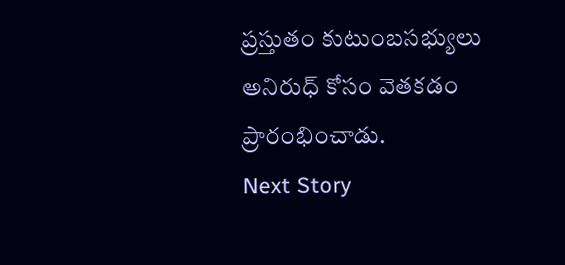ప్రస్తుతం కుటుంబసభ్యులు అనిరుధ్ కోసం వెతకడం ప్రారంభించాడు.
Next Story